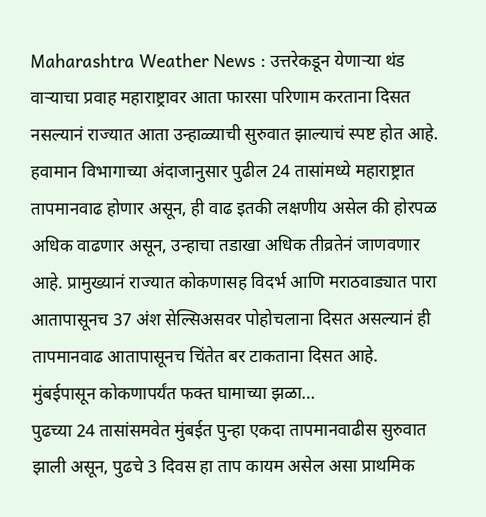Maharashtra Weather News : उत्तरेकडून येणाऱ्या थंड वाऱ्याचा प्रवाह महाराष्ट्रावर आता फारसा परिणाम करताना दिसत नसल्यानं राज्यात आता उन्हाळ्याची सुरुवात झाल्याचं स्पष्ट होत आहे. हवामान विभागाच्या अंदाजानुसार पुढील 24 तासांमध्ये महाराष्ट्रात तापमानवाढ होणार असून, ही वाढ इतकी लक्षणीय असेल की होरपळ अधिक वाढणार असून, उन्हाचा तडाखा अधिक तीव्रतेनं जाणवणार आहे. प्रामुख्यानं राज्यात कोकणासह विदर्भ आणि मराठवाड्यात पारा आतापासूनच 37 अंश सेल्सिअसवर पोहोचलाना दिसत असल्यानं ही तापमानवाढ आतापासूनच चिंतेत बर टाकताना दिसत आहे.
मुंबईपासून कोकणापर्यंत फक्त घामाच्या झळा…
पुढच्या 24 तासांसमवेत मुंबईत पुन्हा एकदा तापमानवाढीस सुरुवात झाली असून, पुढचे 3 दिवस हा ताप कायम असेल असा प्राथमिक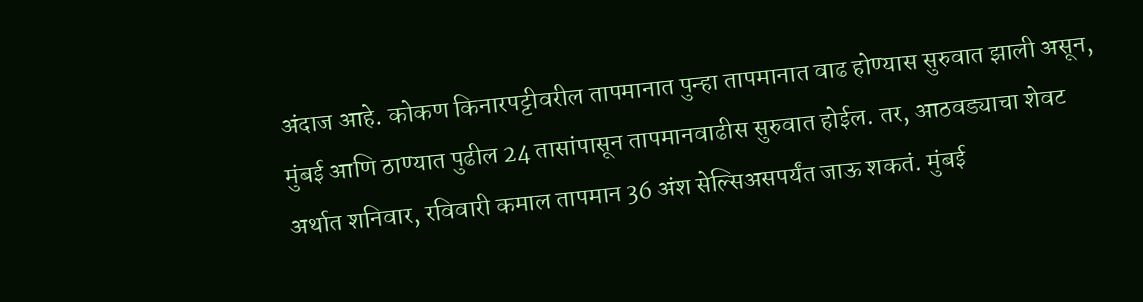अंदाज आहे. कोकण किनारपट्टीवरील तापमानात पुन्हा तापमानात वाढ होण्यास सुरुवात झाली असून, मुंबई आणि ठाण्यात पुढील 24 तासांपासून तापमानवाढीस सुरुवात होईल. तर, आठवड्याचा शेवट अर्थात शनिवार, रविवारी कमाल तापमान 36 अंश सेल्सिअसपर्यंत जाऊ शकतं. मुंबई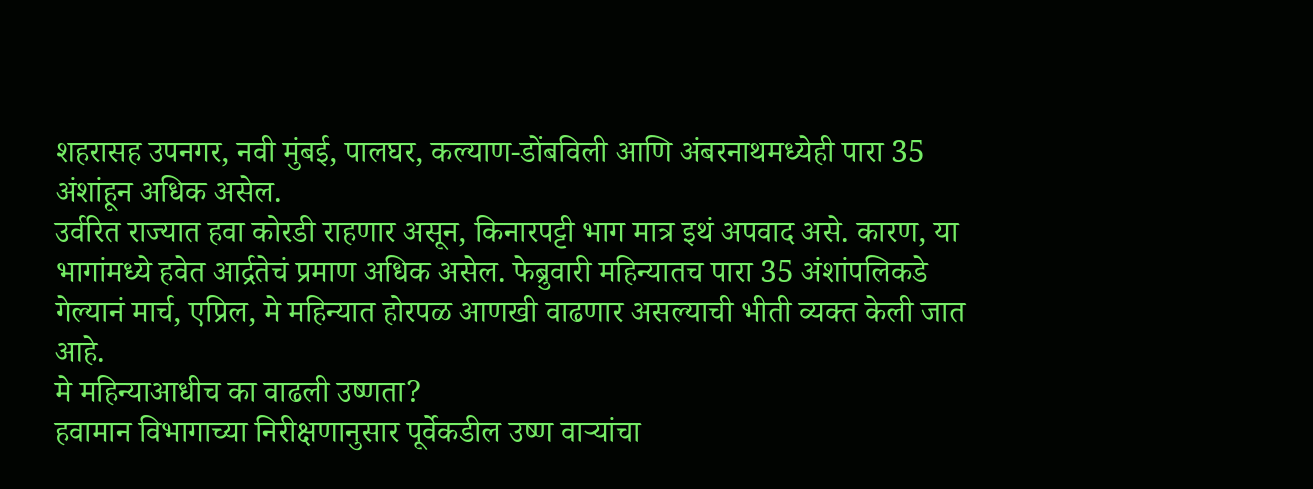शहरासह उपनगर, नवी मुंबई, पालघर, कल्याण-डोंबविली आणि अंबरनाथमध्येही पारा 35 अंशांहून अधिक असेल.
उर्वरित राज्यात हवा कोरडी राहणार असून, किनारपट्टी भाग मात्र इथं अपवाद असे. कारण, या भागांमध्ये हवेत आर्द्रतेचं प्रमाण अधिक असेल. फेब्रुवारी महिन्यातच पारा 35 अंशांपलिकडे गेल्यानं मार्च, एप्रिल, मे महिन्यात होरपळ आणखी वाढणार असल्याची भीती व्यक्त केली जात आहे.
मे महिन्याआधीच का वाढली उष्णता?
हवामान विभागाच्या निरीक्षणानुसार पूर्वेकडील उष्ण वाऱ्यांचा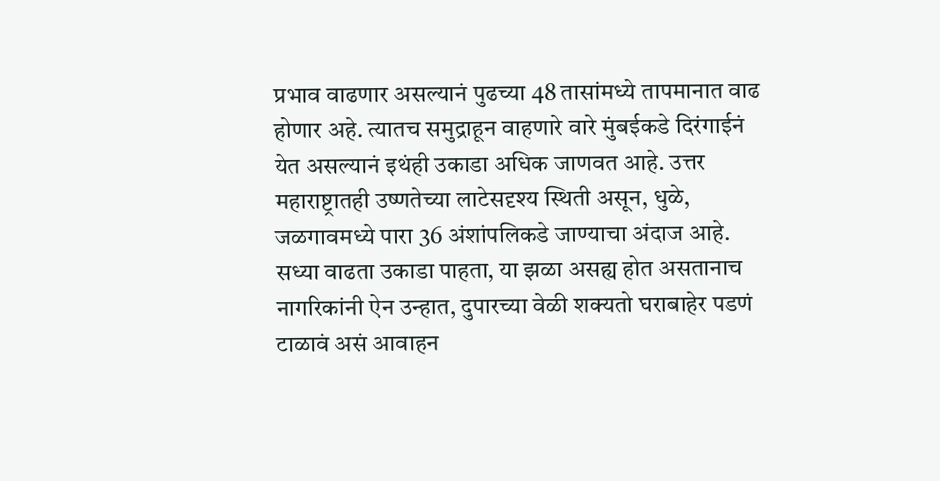प्रभाव वाढणार असल्यानं पुढच्या 48 तासांमध्ये तापमानात वाढ होणार अहे. त्यातच समुद्राहून वाहणारे वारे मुंबईकडे दिरंगाईनं येत असल्यानं इथंही उकाडा अधिक जाणवत आहे. उत्तर महाराष्ट्रातही उष्णतेच्या लाटेसदृश्य स्थिती असून, धुळे, जळगावमध्ये पारा 36 अंशांपलिकडे जाण्याचा अंदाज आहे. सध्या वाढता उकाडा पाहता, या झळा असह्य होत असतानाच नागरिकांनी ऐन उन्हात, दुपारच्या वेळी शक्यतो घराबाहेर पडणं टाळावं असं आवाहन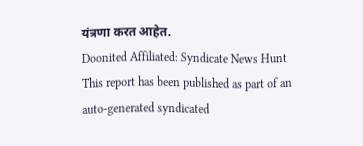यंत्रणा करत आहेत.
Doonited Affiliated: Syndicate News Hunt
This report has been published as part of an auto-generated syndicated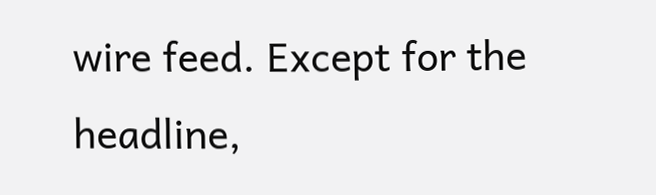wire feed. Except for the headline,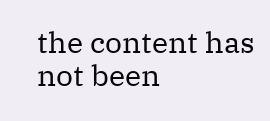the content has not been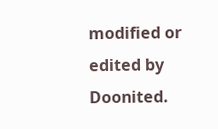modified or edited by Doonited.